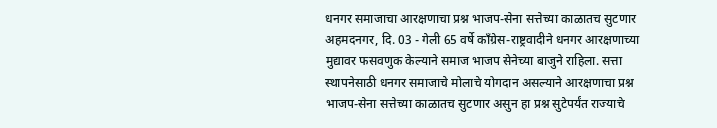धनगर समाजाचा आरक्षणाचा प्रश्न भाजप-सेना सत्तेच्या काळातच सुटणार
अहमदनगर, दि. 03 - गेली 65 वर्षे काँग्रेस-राष्ट्रवादीने धनगर आरक्षणाच्या मुद्यावर फसवणुक केल्याने समाज भाजप सेनेच्या बाजुने राहिला. सत्ता स्थापनेसाठी धनगर समाजाचे मोलाचे योगदान असल्याने आरक्षणाचा प्रश्न भाजप-सेना सत्तेच्या काळातच सुटणार असुन हा प्रश्न सुटेपर्यंत राज्याचे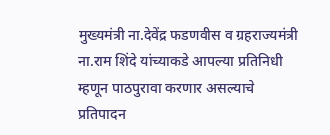मुख्यमंत्री ना.देवेंद्र फडणवीस व ग्रहराज्यमंत्री ना.राम शिंदे यांच्याकडे आपल्या प्रतिनिधी म्हणून पाठपुरावा करणार असल्याचे प्रतिपादन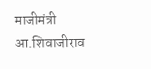माजीमंत्री आ.शिवाजीराव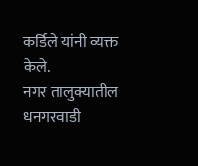कर्डिले यांनी व्यक्त केले.
नगर तालुक्यातील धनगरवाडी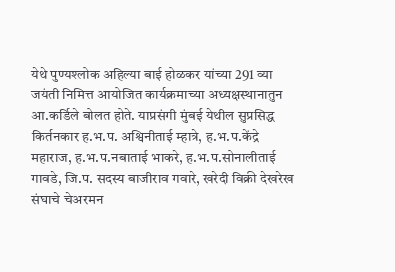येथे पुण्यश्लोक अहिल्या बाई होळकर यांच्या 291 व्या जयंती निमित्त आयोजित कार्यक्रमाच्या अध्यक्षस्थानातुन आ.कर्डिले बोलत होते. याप्रसंगी मुंबई येथील सुप्रसिद्ध किर्तनकार ह.भ.प. अश्विनीताई म्हात्रे, ह.भ.प.केंद्रे महाराज, ह.भ.प.नबाताई भाकरे, ह.भ.प.सोनालीताई गावडे, जि.प. सदस्य बाजीराव गवारे, खरेदी विक्री देखरेख संघाचे चेअरमन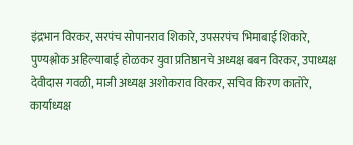इंद्रभान विरकर, सरपंच सोपानराव शिकारे, उपसरपंच भिमाबाई शिकारे, पुण्यश्लोक अहिल्याबाई होळकर युवा प्रतिष्ठानचे अध्यक्ष बबन विरकर, उपाध्यक्ष देवीदास गवळी, माजी अध्यक्ष अशोकराव विरकर, सचिव किरण कातोरे, कार्याध्यक्ष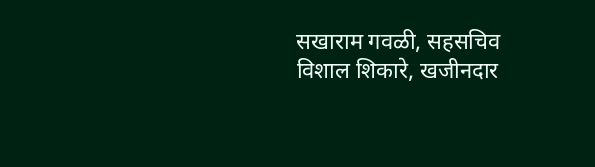सखाराम गवळी, सहसचिव विशाल शिकारे, खजीनदार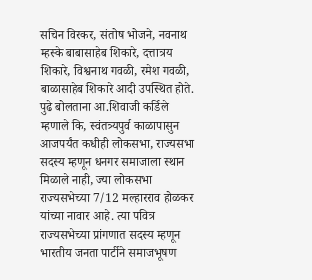सचिन विरकर, संतोष भोजने, नवनाथ म्हस्के बाबासाहेब शिकारे, दत्तात्रय शिकारे, विश्वनाथ गवळी, रमेश गवळी, बाळासाहेब शिकारे आदी उपस्थित होते.
पुढे बोलताना आ.शिवाजी कर्डिले म्हणाले कि, स्वंतत्र्यपुर्व काळापासुन आजपर्यंत कधीही लोकसभा, राज्यसभा सदस्य म्हणून धनगर समाजाला स्थान मिळाले नाही, ज्या लोकसभा राज्यसभेच्या 7/12 मल्हारराव होळकर यांच्या नावार आहे. त्या पवित्र राज्यसभेच्या प्रांगणात सदस्य म्हणून भारतीय जनता पार्टीने समाजभूषण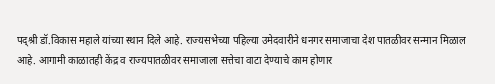पद्श्री डॉ.विकास महाले यांच्या स्थान दिले आहे. राज्यसभेच्या पहिल्या उमेदवारीने धनगर समाजाचा देश पातळीवर सन्मान मिळाल आहे. आगामी काळातही केंद्र व राज्यपातळीवर समाजाला सत्तेचा वाटा देण्याचे काम होणार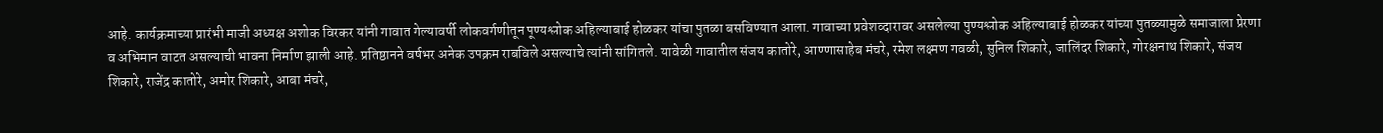आहे. कार्यक्रमाच्या प्रारंभी माजी अध्यक्ष अशोक विरकर यांनी गावात गेल्यावर्षी लोकवर्गणीतून पूण्यश्लोक अहिल्याबाई होळकर यांचा पुतळा बसविण्यात आला. गावाच्या प्रवेशव्दारावर असलेल्या पुण्यश्लोक अहिल्याबाई होळकर यांच्या पुतळ्यामुळे समाजाला प्रेरणा व अभिमान वाटत असल्याची भावना निर्माण झाली आहे. प्रतिष्ठानने वर्षभर अनेक उपक्रम राबविले असल्याचे त्यांनी सांगितले. यावेळी गावातील संजय कातोरे, आण्णासाहेब मंचरे, रमेश लक्ष्मण गवळी, सुनिल शिकारे, जालिंदर शिकारे, गोरक्षनाथ शिकारे, संजय शिकारे, राजेंद्र कातोरे, अमोर शिकारे, आबा मंचरे,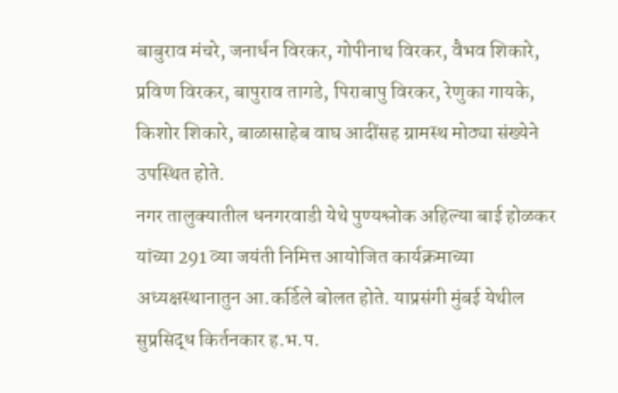बाबुराव मंचरे, जनार्धन विरकर, गोपीनाथ विरकर, वैभव शिकारे, प्रविण विरकर, बापुराव तागडे, पिराबापु विरकर, रेणुका गायके, किशोर शिकारे, बाळासाहेब वाघ आदींसह ग्रामस्थ मोठ्या संख्येने उपस्थित होते.
नगर तालुक्यातील धनगरवाडी येथे पुण्यश्लोक अहिल्या बाई होळकर यांच्या 291 व्या जयंती निमित्त आयोजित कार्यक्रमाच्या अध्यक्षस्थानातुन आ.कर्डिले बोलत होते. याप्रसंगी मुंबई येथील सुप्रसिद्ध किर्तनकार ह.भ.प.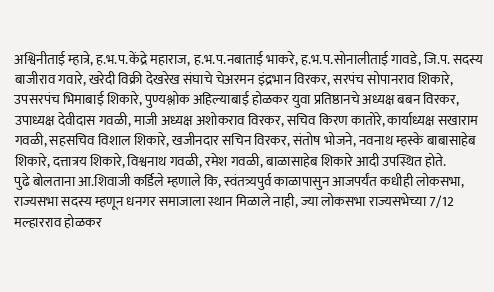अश्विनीताई म्हात्रे, ह.भ.प.केंद्रे महाराज, ह.भ.प.नबाताई भाकरे, ह.भ.प.सोनालीताई गावडे, जि.प. सदस्य बाजीराव गवारे, खरेदी विक्री देखरेख संघाचे चेअरमन इंद्रभान विरकर, सरपंच सोपानराव शिकारे, उपसरपंच भिमाबाई शिकारे, पुण्यश्लोक अहिल्याबाई होळकर युवा प्रतिष्ठानचे अध्यक्ष बबन विरकर, उपाध्यक्ष देवीदास गवळी, माजी अध्यक्ष अशोकराव विरकर, सचिव किरण कातोरे, कार्याध्यक्ष सखाराम गवळी, सहसचिव विशाल शिकारे, खजीनदार सचिन विरकर, संतोष भोजने, नवनाथ म्हस्के बाबासाहेब शिकारे, दत्तात्रय शिकारे, विश्वनाथ गवळी, रमेश गवळी, बाळासाहेब शिकारे आदी उपस्थित होते.
पुढे बोलताना आ.शिवाजी कर्डिले म्हणाले कि, स्वंतत्र्यपुर्व काळापासुन आजपर्यंत कधीही लोकसभा, राज्यसभा सदस्य म्हणून धनगर समाजाला स्थान मिळाले नाही, ज्या लोकसभा राज्यसभेच्या 7/12 मल्हारराव होळकर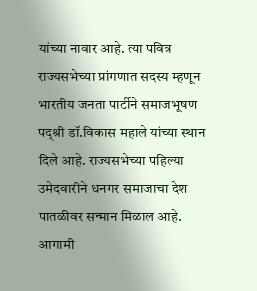यांच्या नावार आहे. त्या पवित्र राज्यसभेच्या प्रांगणात सदस्य म्हणून भारतीय जनता पार्टीने समाजभूषण पद्श्री डॉ.विकास महाले यांच्या स्थान दिले आहे. राज्यसभेच्या पहिल्या उमेदवारीने धनगर समाजाचा देश पातळीवर सन्मान मिळाल आहे. आगामी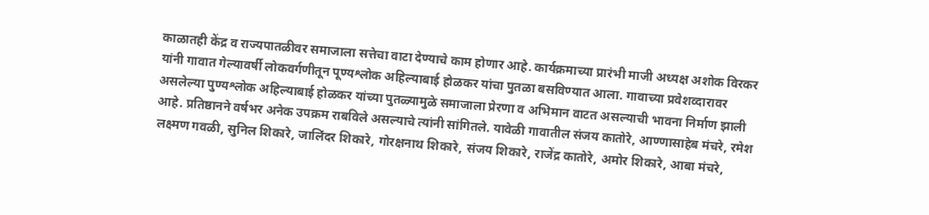काळातही केंद्र व राज्यपातळीवर समाजाला सत्तेचा वाटा देण्याचे काम होणार आहे. कार्यक्रमाच्या प्रारंभी माजी अध्यक्ष अशोक विरकर यांनी गावात गेल्यावर्षी लोकवर्गणीतून पूण्यश्लोक अहिल्याबाई होळकर यांचा पुतळा बसविण्यात आला. गावाच्या प्रवेशव्दारावर असलेल्या पुण्यश्लोक अहिल्याबाई होळकर यांच्या पुतळ्यामुळे समाजाला प्रेरणा व अभिमान वाटत असल्याची भावना निर्माण झाली आहे. प्रतिष्ठानने वर्षभर अनेक उपक्रम राबविले असल्याचे त्यांनी सांगितले. यावेळी गावातील संजय कातोरे, आण्णासाहेब मंचरे, रमेश लक्ष्मण गवळी, सुनिल शिकारे, जालिंदर शिकारे, गोरक्षनाथ शिकारे, संजय शिकारे, राजेंद्र कातोरे, अमोर शिकारे, आबा मंचरे,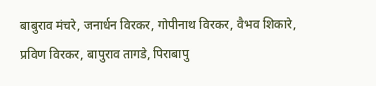बाबुराव मंचरे, जनार्धन विरकर, गोपीनाथ विरकर, वैभव शिकारे, प्रविण विरकर, बापुराव तागडे, पिराबापु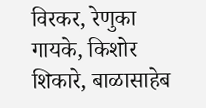विरकर, रेणुका गायके, किशोर शिकारे, बाळासाहेब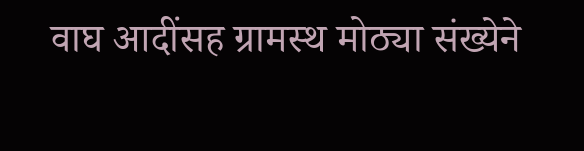वाघ आदींसह ग्रामस्थ मोठ्या संख्येने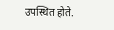उपस्थित होते.